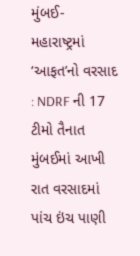મુંબઈ-મહારાષ્ટ્રમાં ‘આફત’નો વરસાદ : NDRF ની 17 ટીમો તૈનાત
મુંબઈમાં આખી રાત વરસાદમાં પાંચ ઇંચ પાણી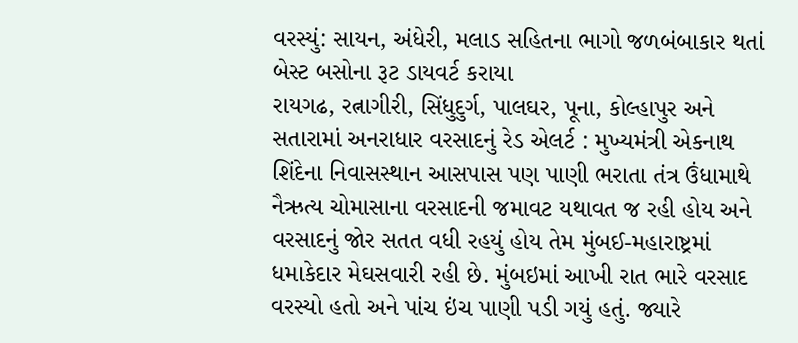વરસ્યું: સાયન, અંધેરી, મલાડ સહિતના ભાગો જળબંબાકાર થતાં બેસ્ટ બસોના રૂટ ડાયવર્ટ કરાયા
રાયગઢ, રત્નાગીરી, સિંધુદુર્ગ, પાલઘર, પૂના, કોલ્હાપુર અને સતારામાં અનરાધાર વરસાદનું રેડ એલર્ટ : મુખ્યમંત્રી એકનાથ શિંદેના નિવાસસ્થાન આસપાસ પણ પાણી ભરાતા તંત્ર ઉંધામાથે
નૈઋત્ય ચોમાસાના વરસાદની જમાવટ યથાવત જ રહી હોય અને વરસાદનું જોર સતત વધી રહયું હોય તેમ મુંબઈ-મહારાષ્ટ્રમાં ધમાકેદાર મેઘસવારી રહી છે. મુંબઇમાં આખી રાત ભારે વરસાદ વરસ્યો હતો અને પાંચ ઇંચ પાણી પડી ગયું હતું. જ્યારે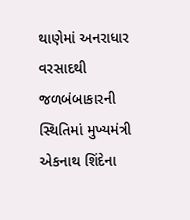થાણેમાં અનરાધાર વરસાદથી જળબંબાકારની સ્થિતિમાં મુખ્યમંત્રી એકનાથ શિંદેના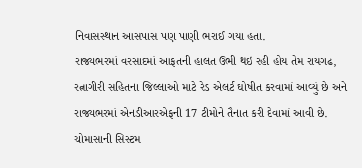નિવાસસ્થાન આસપાસ પણ પાણી ભરાઈ ગયા હતા.
રાજ્યભરમાં વરસાદમાં આફતની હાલત ઉભી થઇ રહી હોય તેમ રાયગઢ, રત્નાગીરી સહિતના જિલ્લાઓ માટે રેડ એલર્ટ ઘોષીત કરવામાં આવ્યું છે અને રાજ્યભરમાં એનડીઆરએફની 17 ટીમોને તૈનાત કરી દેવામાં આવી છે.
ચોમાસાની સિસ્ટમ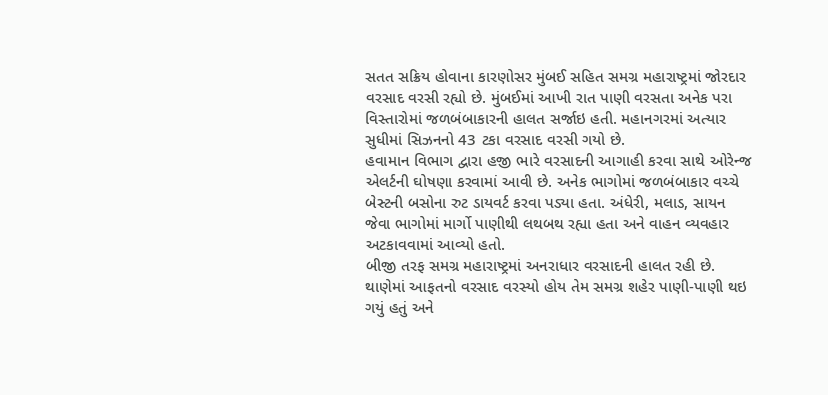સતત સક્રિય હોવાના કારણોસર મુંબઈ સહિત સમગ્ર મહારાષ્ટ્રમાં જોરદાર વરસાદ વરસી રહ્યો છે. મુંબઈમાં આખી રાત પાણી વરસતા અનેક પરા વિસ્તારોમાં જળબંબાકારની હાલત સર્જાઇ હતી. મહાનગરમાં અત્યાર સુધીમાં સિઝનનો 43 ટકા વરસાદ વરસી ગયો છે.
હવામાન વિભાગ દ્વારા હજી ભારે વરસાદની આગાહી કરવા સાથે ઓરેન્જ એલર્ટની ઘોષણા કરવામાં આવી છે. અનેક ભાગોમાં જળબંબાકાર વચ્ચે બેસ્ટની બસોના રુટ ડાયવર્ટ કરવા પડ્યા હતા. અંધેરી, મલાડ, સાયન જેવા ભાગોમાં માર્ગો પાણીથી લથબથ રહ્યા હતા અને વાહન વ્યવહાર અટકાવવામાં આવ્યો હતો.
બીજી તરફ સમગ્ર મહારાષ્ટ્રમાં અનરાધાર વરસાદની હાલત રહી છે. થાણેમાં આફતનો વરસાદ વરસ્યો હોય તેમ સમગ્ર શહેર પાણી-પાણી થઇ ગયું હતું અને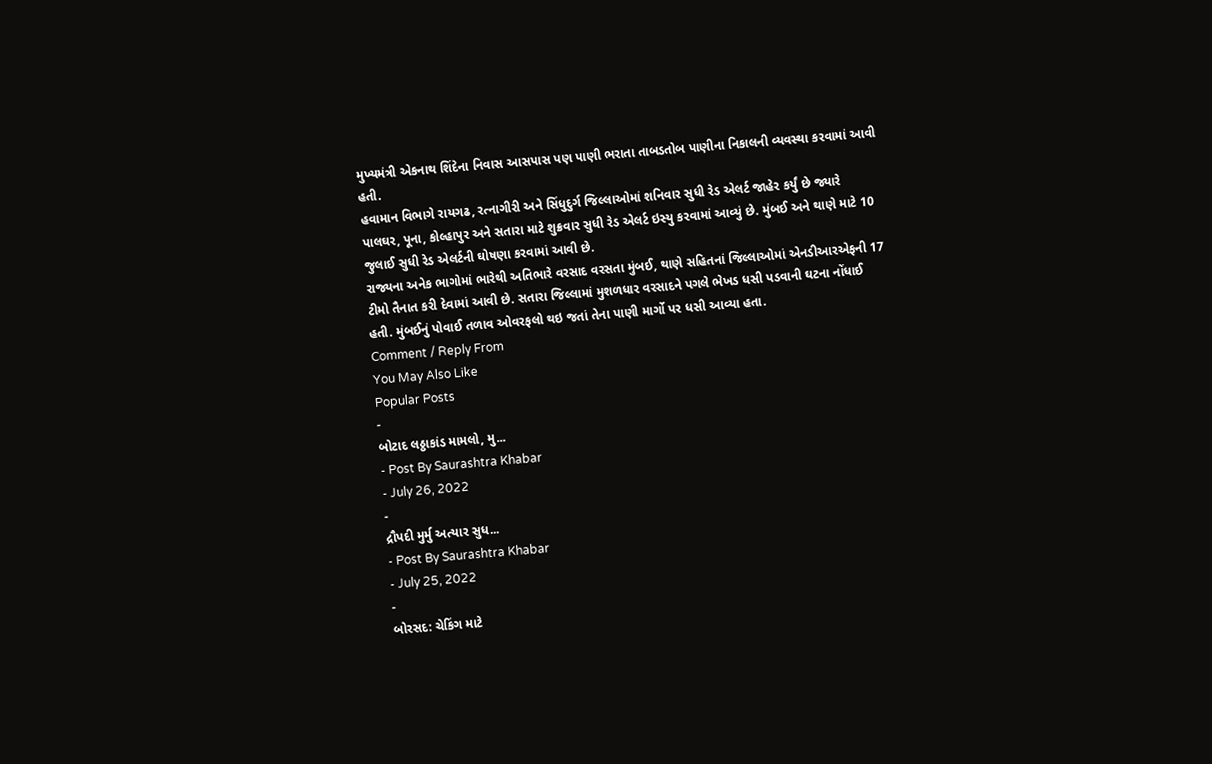મુખ્યમંત્રી એકનાથ શિંદેના નિવાસ આસપાસ પણ પાણી ભરાતા તાબડતોબ પાણીના નિકાલની વ્યવસ્થા કરવામાં આવી હતી.
હવામાન વિભાગે રાયગઢ, રત્નાગીરી અને સિંધુદુર્ગ જિલ્લાઓમાં શનિવાર સુધી રેડ એલર્ટ જાહેર કર્યું છે જ્યારે પાલઘર, પૂના, કોલ્હાપુર અને સતારા માટે શુક્રવાર સુધી રેડ એલર્ટ ઇસ્યુ કરવામાં આવ્યું છે. મુંબઈ અને થાણે માટે 10 જુલાઈ સુધી રેડ એલર્ટની ઘોષણા કરવામાં આવી છે.
રાજ્યના અનેક ભાગોમાં ભારેથી અતિભારે વરસાદ વરસતા મુંબઈ, થાણે સહિતનાં જિલ્લાઓમાં એનડીઆરએફની 17 ટીમો તૈનાત કરી દેવામાં આવી છે. સતારા જિલ્લામાં મુશળધાર વરસાદને પગલે ભેખડ ધસી પડવાની ઘટના નોંધાઈ હતી. મુંબઈનું પોવાઈ તળાવ ઓવરફલો થઇ જતાં તેના પાણી માર્ગો પર ધસી આવ્યા હતા.
Comment / Reply From
You May Also Like
Popular Posts
-
બોટાદ લઠ્ઠાકાંડ મામલો, મુ...
- Post By Saurashtra Khabar
- July 26, 2022
-
દ્રૌપદી મુર્મુ અત્યાર સુધ...
- Post By Saurashtra Khabar
- July 25, 2022
-
બોરસદ: ચેકિંગ માટે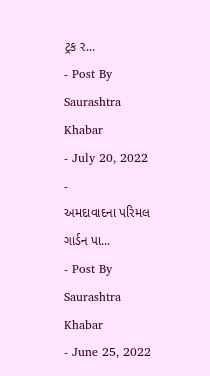ટ્રક ર...
- Post By Saurashtra Khabar
- July 20, 2022
-
અમદાવાદના પરિમલ ગાર્ડન પા...
- Post By Saurashtra Khabar
- June 25, 2022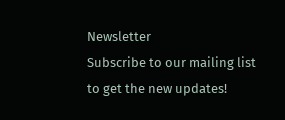Newsletter
Subscribe to our mailing list to get the new updates!